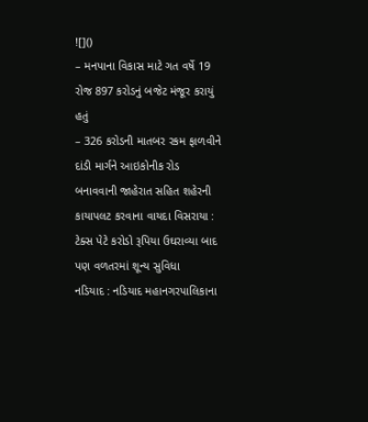![]()
– મનપાના વિકાસ માટે ગત વર્ષે 19 રોજ 897 કરોડનું બજેટ મંજૂર કરાયું હતું
– 326 કરોડની માતબર રકમ ફાળવીને દાંડી માર્ગને આઇકોનીક રોડ બનાવવાની જાહેરાત સહિત શહેરની કાયાપલટ કરવાના વાયદા વિસરાયા : ટેક્સ પેટે કરોડો રૂપિયા ઉઘરાવ્યા બાદ પણ વળતરમાં શૂન્ય સુવિધા
નડિયાદ : નડિયાદ મહાનગરપાલિકાના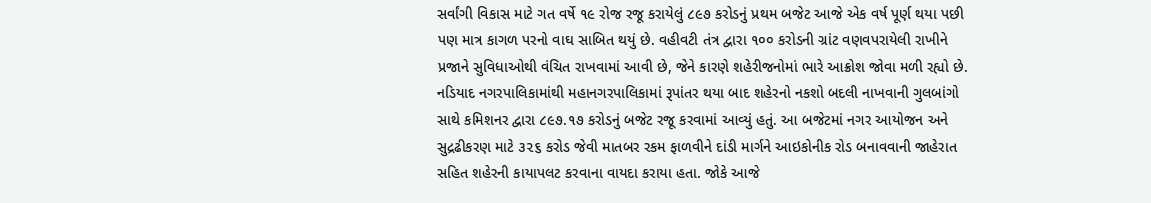સર્વાંગી વિકાસ માટે ગત વર્ષે ૧૯ રોજ રજૂ કરાયેલું ૮૯૭ કરોડનું પ્રથમ બજેટ આજે એક વર્ષ પૂર્ણ થયા પછી પણ માત્ર કાગળ પરનો વાઘ સાબિત થયું છે. વહીવટી તંત્ર દ્વારા ૧૦૦ કરોડની ગ્રાંટ વણવપરાયેલી રાખીને પ્રજાને સુવિધાઓથી વંચિત રાખવામાં આવી છે, જેને કારણે શહેરીજનોમાં ભારે આક્રોશ જોવા મળી રહ્યો છે.
નડિયાદ નગરપાલિકામાંથી મહાનગરપાલિકામાં રૂપાંતર થયા બાદ શહેરનો નકશો બદલી નાખવાની ગુલબાંગો સાથે કમિશનર દ્વારા ૮૯૭.૧૭ કરોડનું બજેટ રજૂ કરવામાં આવ્યું હતું. આ બજેટમાં નગર આયોજન અને સુદ્રઢીકરણ માટે ૩૨૬ કરોડ જેવી માતબર રકમ ફાળવીને દાંડી માર્ગને આઇકોનીક રોડ બનાવવાની જાહેરાત સહિત શહેરની કાયાપલટ કરવાના વાયદા કરાયા હતા. જોકે આજે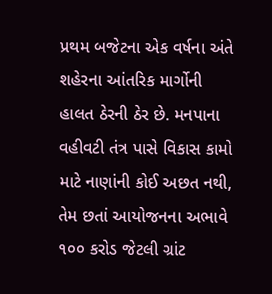પ્રથમ બજેટના એક વર્ષના અંતે શહેરના આંતરિક માર્ગોની હાલત ઠેરની ઠેર છે. મનપાના વહીવટી તંત્ર પાસે વિકાસ કામો માટે નાણાંની કોઈ અછત નથી, તેમ છતાં આયોજનના અભાવે ૧૦૦ કરોડ જેટલી ગ્રાંટ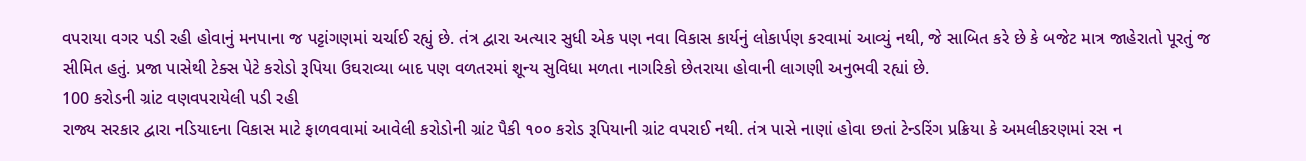વપરાયા વગર પડી રહી હોવાનું મનપાના જ પટ્ટાંગણમાં ચર્ચાઈ રહ્યું છે. તંત્ર દ્વારા અત્યાર સુધી એક પણ નવા વિકાસ કાર્યનું લોકાર્પણ કરવામાં આવ્યું નથી, જે સાબિત કરે છે કે બજેટ માત્ર જાહેરાતો પૂરતું જ સીમિત હતું. પ્રજા પાસેથી ટેક્સ પેટે કરોડો રૂપિયા ઉઘરાવ્યા બાદ પણ વળતરમાં શૂન્ય સુવિધા મળતા નાગરિકો છેતરાયા હોવાની લાગણી અનુભવી રહ્યાં છે.
100 કરોડની ગ્રાંટ વણવપરાયેલી પડી રહી
રાજ્ય સરકાર દ્વારા નડિયાદના વિકાસ માટે ફાળવવામાં આવેલી કરોડોની ગ્રાંટ પૈકી ૧૦૦ કરોડ રૂપિયાની ગ્રાંટ વપરાઈ નથી. તંત્ર પાસે નાણાં હોવા છતાં ટેન્ડરિંગ પ્રક્રિયા કે અમલીકરણમાં રસ ન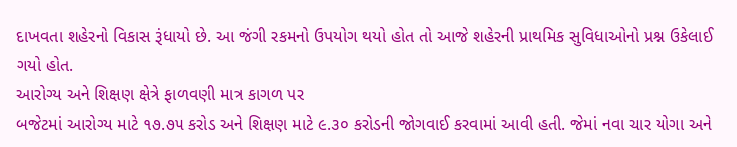દાખવતા શહેરનો વિકાસ રૂંધાયો છે. આ જંગી રકમનો ઉપયોગ થયો હોત તો આજે શહેરની પ્રાથમિક સુવિધાઓનો પ્રશ્ન ઉકેલાઈ ગયો હોત.
આરોગ્ય અને શિક્ષણ ક્ષેત્રે ફાળવણી માત્ર કાગળ પર
બજેટમાં આરોગ્ય માટે ૧૭.૭૫ કરોડ અને શિક્ષણ માટે ૯.૩૦ કરોડની જોગવાઈ કરવામાં આવી હતી. જેમાં નવા ચાર યોગા અને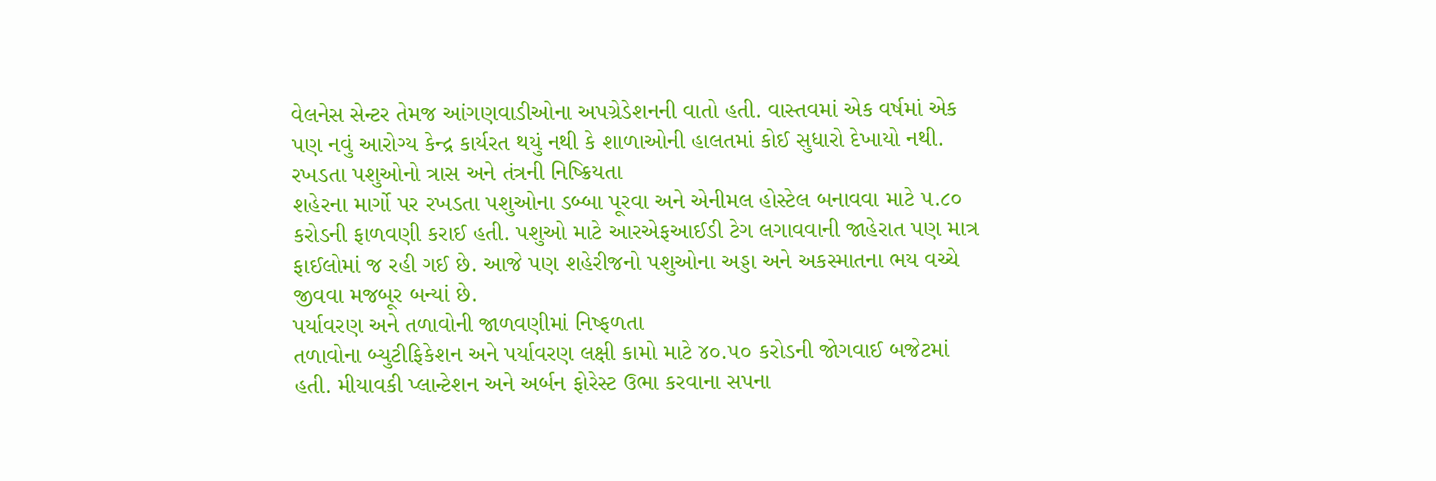વેલનેસ સેન્ટર તેમજ આંગણવાડીઓના અપગ્રેડેશનની વાતો હતી. વાસ્તવમાં એક વર્ષમાં એક પણ નવું આરોગ્ય કેન્દ્ર કાર્યરત થયું નથી કે શાળાઓની હાલતમાં કોઈ સુધારો દેખાયો નથી.
રખડતા પશુઓનો ત્રાસ અને તંત્રની નિષ્ક્રિયતા
શહેરના માર્ગો પર રખડતા પશુઓના ડબ્બા પૂરવા અને એનીમલ હોસ્ટેલ બનાવવા માટે ૫.૮૦ કરોડની ફાળવણી કરાઈ હતી. પશુઓ માટે આરએફઆઈડી ટેગ લગાવવાની જાહેરાત પણ માત્ર ફાઈલોમાં જ રહી ગઈ છે. આજે પણ શહેરીજનો પશુઓના અડ્ડા અને અકસ્માતના ભય વચ્ચે જીવવા મજબૂર બન્યાં છે.
પર્યાવરણ અને તળાવોની જાળવણીમાં નિષ્ફળતા
તળાવોના બ્યુટીફિકેશન અને પર્યાવરણ લક્ષી કામો માટે ૪૦.૫૦ કરોડની જોગવાઈ બજેટમાં હતી. મીયાવકી પ્લાન્ટેશન અને અર્બન ફોરેસ્ટ ઉભા કરવાના સપના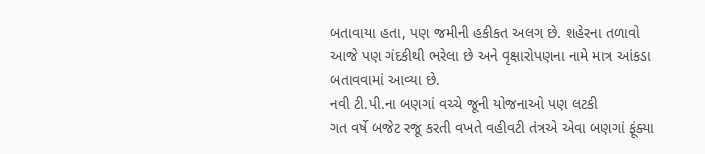બતાવાયા હતા, પણ જમીની હકીકત અલગ છે. શહેરના તળાવો આજે પણ ગંદકીથી ભરેલા છે અને વૃક્ષારોપણના નામે માત્ર આંકડા બતાવવામાં આવ્યા છે.
નવી ટી.પી.ના બણગાં વચ્ચે જૂની યોજનાઓ પણ લટકી
ગત વર્ષે બજેટ રજૂ કરતી વખતે વહીવટી તંત્રએ એવા બણગાં ફૂંક્યા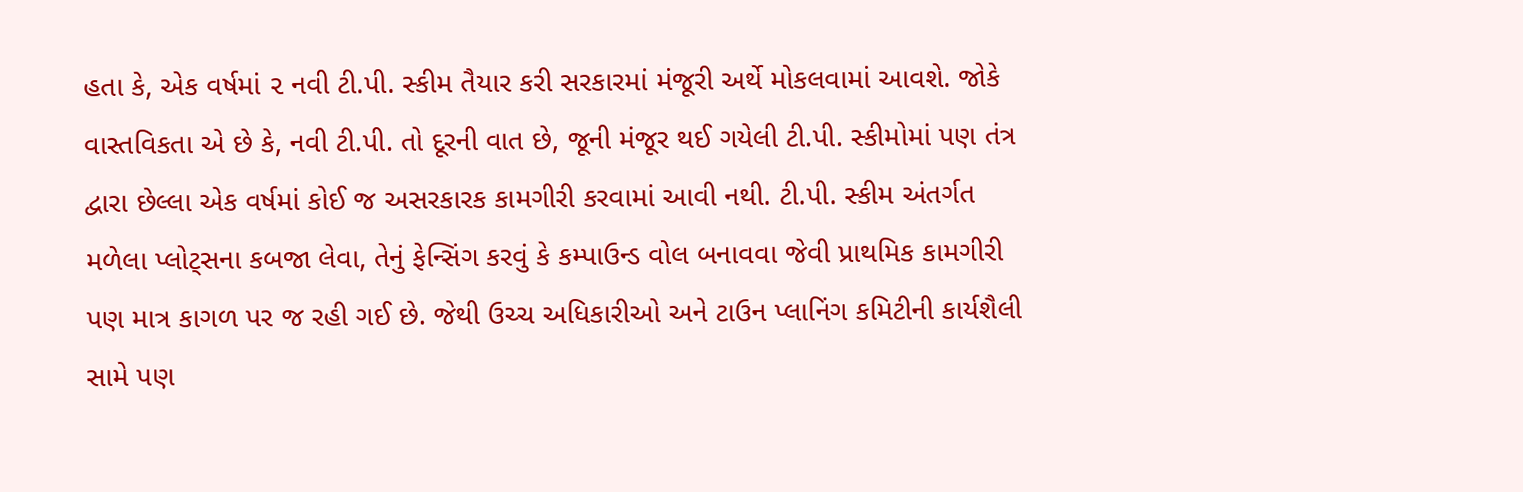હતા કે, એક વર્ષમાં ૨ નવી ટી.પી. સ્કીમ તૈયાર કરી સરકારમાં મંજૂરી અર્થે મોકલવામાં આવશે. જોકે વાસ્તવિકતા એ છે કે, નવી ટી.પી. તો દૂરની વાત છે, જૂની મંજૂર થઈ ગયેલી ટી.પી. સ્કીમોમાં પણ તંત્ર દ્વારા છેલ્લા એક વર્ષમાં કોઈ જ અસરકારક કામગીરી કરવામાં આવી નથી. ટી.પી. સ્કીમ અંતર્ગત મળેલા પ્લોટ્સના કબજા લેવા, તેનું ફેન્સિંગ કરવું કે કમ્પાઉન્ડ વોલ બનાવવા જેવી પ્રાથમિક કામગીરી પણ માત્ર કાગળ પર જ રહી ગઈ છે. જેથી ઉચ્ચ અધિકારીઓ અને ટાઉન પ્લાનિંગ કમિટીની કાર્યશૈલી સામે પણ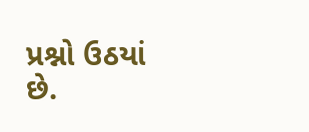પ્રશ્નો ઉઠયાં છે.